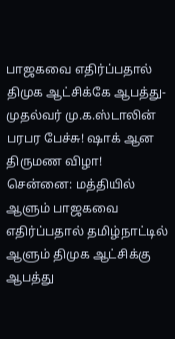பாஜகவை எதிர்ப்பதால் திமுக ஆட்சிக்கே ஆபத்து-முதல்வர் மு.க.ஸ்டாலின் பரபர பேச்சு! ஷாக் ஆன திருமண விழா!
சென்னை: மத்தியில் ஆளும் பாஜகவை எதிர்ப்பதால் தமிழ்நாட்டில் ஆளும் திமுக ஆட்சிக்கு ஆபத்து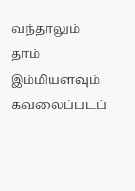வந்தாலும் தாம் இம்மியளவும் கவலைப்படப்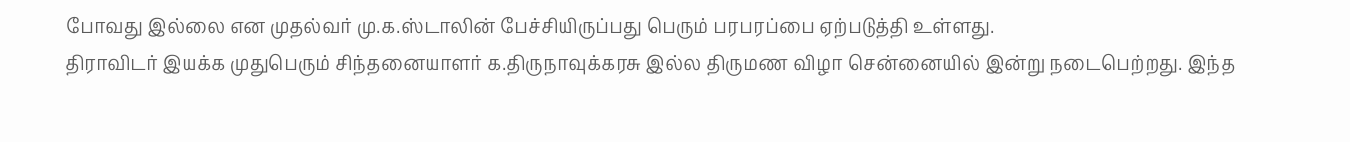போவது இல்லை என முதல்வர் மு.க.ஸ்டாலின் பேச்சியிருப்பது பெரும் பரபரப்பை ஏற்படுத்தி உள்ளது.
திராவிடர் இயக்க முதுபெரும் சிந்தனையாளர் க.திருநாவுக்கரசு இல்ல திருமண விழா சென்னையில் இன்று நடைபெற்றது. இந்த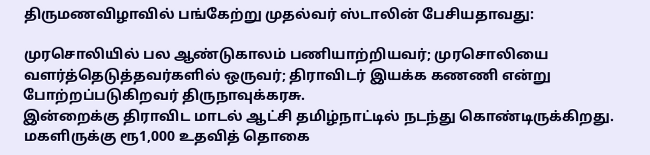திருமணவிழாவில் பங்கேற்று முதல்வர் ஸ்டாலின் பேசியதாவது:

முரசொலியில் பல ஆண்டுகாலம் பணியாற்றியவர்; முரசொலியை வளர்த்தெடுத்தவர்களில் ஒருவர்; திராவிடர் இயக்க கணணி என்று போற்றப்படுகிறவர் திருநாவுக்கரசு.
இன்றைக்கு திராவிட மாடல் ஆட்சி தமிழ்நாட்டில் நடந்து கொண்டிருக்கிறது. மகளிருக்கு ரூ1,000 உதவித் தொகை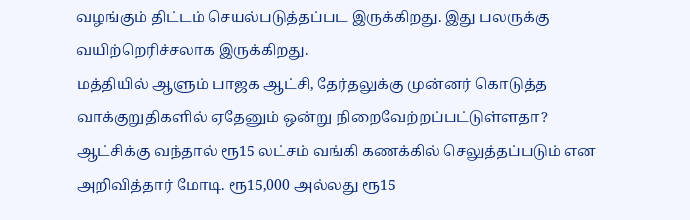வழங்கும் திட்டம் செயல்படுத்தப்பட இருக்கிறது. இது பலருக்கு வயிற்றெரிச்சலாக இருக்கிறது.
மத்தியில் ஆளும் பாஜக ஆட்சி, தேர்தலுக்கு முன்னர் கொடுத்த வாக்குறுதிகளில் ஏதேனும் ஒன்று நிறைவேற்றப்பட்டுள்ளதா? ஆட்சிக்கு வந்தால் ரூ15 லட்சம் வங்கி கணக்கில் செலுத்தப்படும் என அறிவித்தார் மோடி. ரூ15,000 அல்லது ரூ15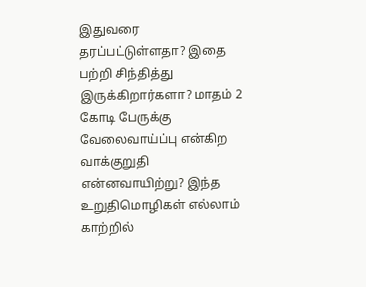இதுவரை தரப்பட்டுள்ளதா? இதை பற்றி சிந்தித்து இருக்கிறார்களா? மாதம் 2 கோடி பேருக்கு வேலைவாய்ப்பு என்கிற வாக்குறுதி என்னவாயிற்று? இந்த உறுதிமொழிகள் எல்லாம் காற்றில்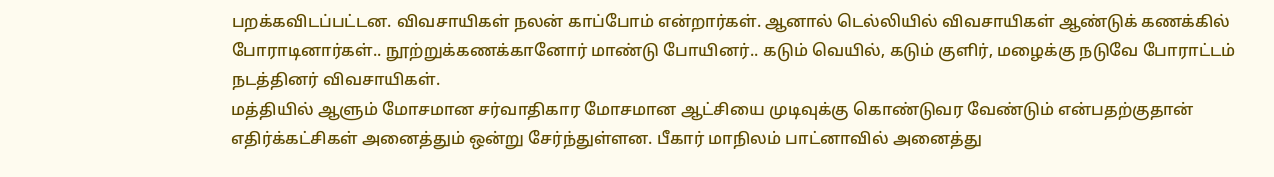பறக்கவிடப்பட்டன. விவசாயிகள் நலன் காப்போம் என்றார்கள். ஆனால் டெல்லியில் விவசாயிகள் ஆண்டுக் கணக்கில் போராடினார்கள்.. நூற்றுக்கணக்கானோர் மாண்டு போயினர்.. கடும் வெயில், கடும் குளிர், மழைக்கு நடுவே போராட்டம் நடத்தினர் விவசாயிகள்.
மத்தியில் ஆளும் மோசமான சர்வாதிகார மோசமான ஆட்சியை முடிவுக்கு கொண்டுவர வேண்டும் என்பதற்குதான் எதிர்க்கட்சிகள் அனைத்தும் ஒன்று சேர்ந்துள்ளன. பீகார் மாநிலம் பாட்னாவில் அனைத்து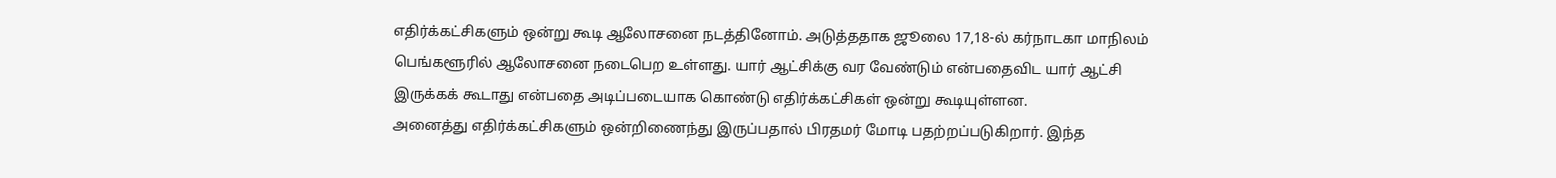எதிர்க்கட்சிகளும் ஒன்று கூடி ஆலோசனை நடத்தினோம். அடுத்ததாக ஜூலை 17,18-ல் கர்நாடகா மாநிலம் பெங்களூரில் ஆலோசனை நடைபெற உள்ளது. யார் ஆட்சிக்கு வர வேண்டும் என்பதைவிட யார் ஆட்சி இருக்கக் கூடாது என்பதை அடிப்படையாக கொண்டு எதிர்க்கட்சிகள் ஒன்று கூடியுள்ளன.
அனைத்து எதிர்க்கட்சிகளும் ஒன்றிணைந்து இருப்பதால் பிரதமர் மோடி பதற்றப்படுகிறார். இந்த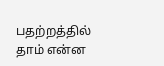பதற்றத்தில் தாம் என்ன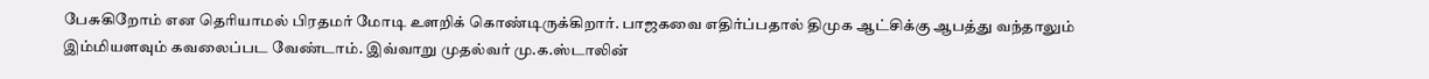பேசுகிறோம் என தெரியாமல் பிரதமர் மோடி உளறிக் கொண்டிருக்கிறார். பாஜகவை எதிர்ப்பதால் திமுக ஆட்சிக்கு ஆபத்து வந்தாலும் இம்மியளவும் கவலைப்பட வேண்டாம். இவ்வாறு முதல்வர் மு.க.ஸ்டாலின்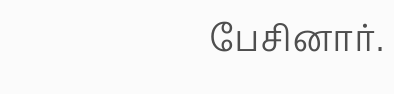பேசினார்.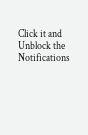Click it and Unblock the Notifications